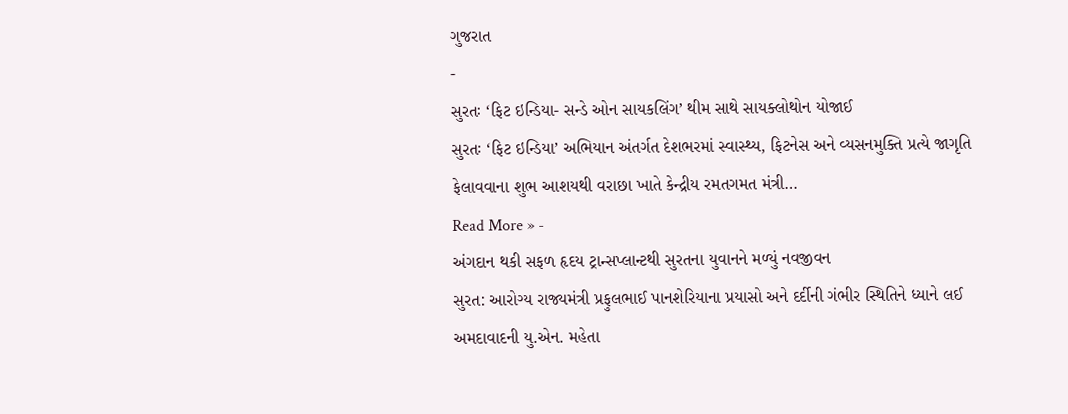ગુજરાત
-
સુરતઃ ‘ફિટ ઇન્ડિયા- સન્ડે ઓન સાયકલિંગ’ થીમ સાથે સાયક્લોથોન યોજાઈ
સુરતઃ ‘ફિટ ઇન્ડિયા’ અભિયાન અંતર્ગત દેશભરમાં સ્વાસ્થ્ય, ફિટનેસ અને વ્યસનમુક્તિ પ્રત્યે જાગૃતિ ફેલાવવાના શુભ આશયથી વરાછા ખાતે કેન્દ્રીય રમતગમત મંત્રી…
Read More » -
અંગદાન થકી સફળ હૃદય ટ્રાન્સપ્લાન્ટથી સુરતના યુવાનને મળ્યું નવજીવન
સુરત: આરોગ્ય રાજ્યમંત્રી પ્રફુલભાઈ પાનશેરિયાના પ્રયાસો અને દર્દીની ગંભીર સ્થિતિને ધ્યાને લઈ અમદાવાદની યુ.એન. મહેતા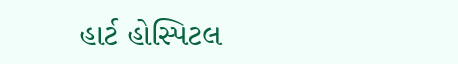હાર્ટ હોસ્પિટલ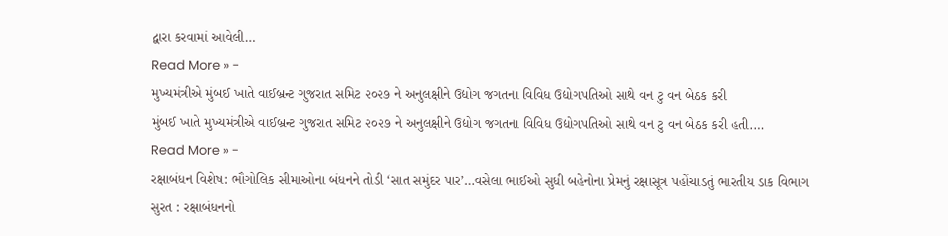દ્વારા કરવામાં આવેલી…
Read More » -
મુખ્યમંત્રીએ મુંબઈ ખાતે વાઈબ્રન્ટ ગુજરાત સમિટ ૨૦૨૭ ને અનુલક્ષીને ઉદ્યોગ જગતના વિવિધ ઉદ્યોગપતિઓ સાથે વન ટુ વન બેઠક કરી
મુંબઈ ખાતે મુખ્યમંત્રીએ વાઈબ્રન્ટ ગુજરાત સમિટ ૨૦૨૭ ને અનુલક્ષીને ઉદ્યોગ જગતના વિવિધ ઉદ્યોગપતિઓ સાથે વન ટુ વન બેઠક કરી હતી.…
Read More » -
રક્ષાબંધન વિશેષ: ભૌગોલિક સીમાઓના બંધનને તોડી ‘સાત સમુંદર પાર’…વસેલા ભાઈઓ સુધી બહેનોના પ્રેમનું રક્ષાસૂત્ર પહોંચાડતું ભારતીય ડાક વિભાગ
સુરત : રક્ષાબંધનનો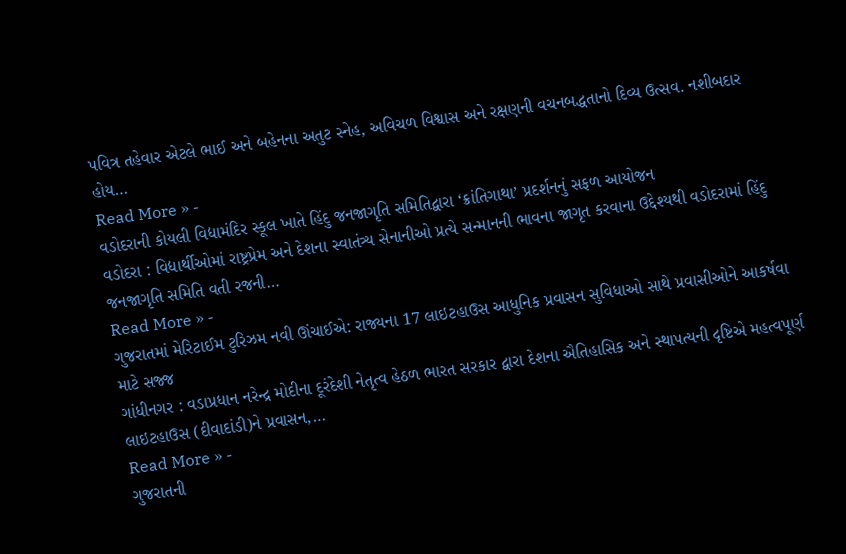પવિત્ર તહેવાર એટલે ભાઈ અને બહેનના અતુટ સ્નેહ, અવિચળ વિશ્વાસ અને રક્ષણની વચનબદ્ધતાનો દિવ્ય ઉત્સવ. નશીબદાર હોય…
Read More » -
વડોદરાની કોયલી વિદ્યામંદિર સ્કૂલ ખાતે હિંદુ જનજાગૃતિ સમિતિદ્વારા ‘ક્રાંતિગાથા’ પ્રદર્શનનું સફળ આયોજન
વડોદરા : વિદ્યાર્થીઓમાં રાષ્ટ્રપ્રેમ અને દેશના સ્વાતંત્ર્ય સેનાનીઓ પ્રત્યે સન્માનની ભાવના જાગૃત કરવાના ઉદ્દેશ્યથી વડોદરામાં હિંદુ જનજાગૃતિ સમિતિ વતી રજની…
Read More » -
ગુજરાતમાં મેરિટાઈમ ટુરિઝમ નવી ઊંચાઈએ: રાજ્યના 17 લાઇટહાઉસ આધુનિક પ્રવાસન સુવિધાઓ સાથે પ્રવાસીઓને આકર્ષવા માટે સજ્જ
ગાંધીનગર : વડાપ્રધાન નરેન્દ્ર મોદીના દૂરંદેશી નેતૃત્વ હેઠળ ભારત સરકાર દ્વારા દેશના ઐતિહાસિક અને સ્થાપત્યની દૃષ્ટિએ મહત્વપૂર્ણ લાઇટહાઉસ (દીવાદાંડી)ને પ્રવાસન,…
Read More » -
ગુજરાતની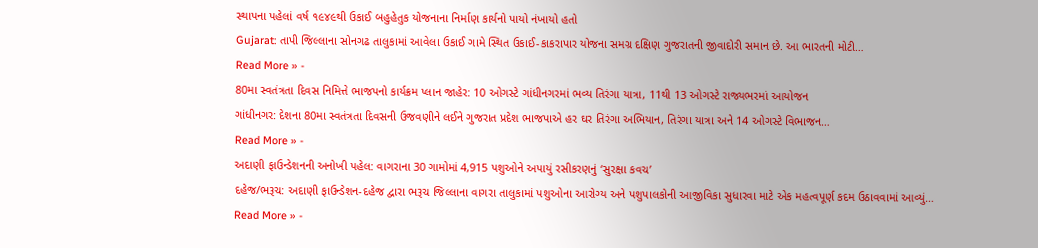સ્થાપના પહેલાં વર્ષ ૧૯૪૯થી ઉકાઈ બહુહેતુક યોજનાના નિર્માણ કાર્યનો પાયો નંખાયો હતો
Gujarat: તાપી જિલ્લાના સોનગઢ તાલુકામાં આવેલા ઉકાઈ ગામે સ્થિત ઉકાઈ-કાકરાપાર યોજના સમગ્ર દક્ષિણ ગુજરાતની જીવાદોરી સમાન છે. આ ભારતની મોટી…
Read More » -
80મા સ્વતંત્રતા દિવસ નિમિત્તે ભાજપનો કાર્યક્રમ પ્લાન જાહેર: 10 ઓગસ્ટે ગાંધીનગરમાં ભવ્ય તિરંગા યાત્રા, 11થી 13 ઓગસ્ટે રાજ્યભરમાં આયોજન
ગાંધીનગર: દેશના 80મા સ્વતંત્રતા દિવસની ઉજવણીને લઈને ગુજરાત પ્રદેશ ભાજપાએ હર ઘર તિરંગા અભિયાન, તિરંગા યાત્રા અને 14 ઓગસ્ટે વિભાજન…
Read More » -
અદાણી ફાઉન્ડેશનની અનોખી પહેલ: વાગરાના 30 ગામોમાં 4,915 પશુઓને અપાયું રસીકરણનું ‘સુરક્ષા કવચ’
દહેજ/ભરૂચ: અદાણી ફાઉન્ડેશન-દહેજ દ્વારા ભરૂચ જિલ્લાના વાગરા તાલુકામાં પશુઓના આરોગ્ય અને પશુપાલકોની આજીવિકા સુધારવા માટે એક મહત્વપૂર્ણ કદમ ઉઠાવવામાં આવ્યું…
Read More » -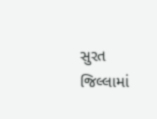સુરત જિલ્લામાં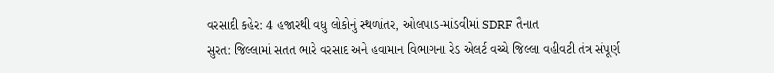વરસાદી કહેર: 4 હજારથી વધુ લોકોનું સ્થળાંતર, ઓલપાડ-માંડવીમાં SDRF તૈનાત
સુરત: જિલ્લામાં સતત ભારે વરસાદ અને હવામાન વિભાગના રેડ એલર્ટ વચ્ચે જિલ્લા વહીવટી તંત્ર સંપૂર્ણ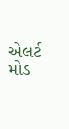એલર્ટ મોડ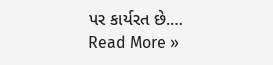પર કાર્યરત છે.…
Read More »